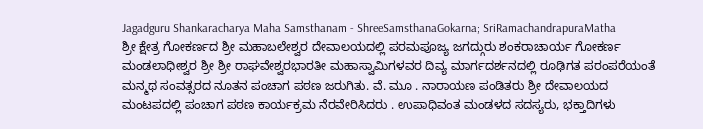Jagadguru Shankaracharya Maha Samsthanam - ShreeSamsthanaGokarna; SriRamachandrapuraMatha
ಶ್ರೀ ಕ್ಷೇತ್ರ ಗೋಕರ್ಣದ ಶ್ರೀ ಮಹಾಬಲೇಶ್ವರ ದೇವಾಲಯದಲ್ಲಿ ಪರಮಪೂಜ್ಯ ಜಗದ್ಗುರು ಶಂಕರಾಚಾರ್ಯ ಗೋಕರ್ಣ ಮಂಡಲಾಧೀಶ್ವರ ಶ್ರೀ ಶ್ರೀ ರಾಘವೇಶ್ವರಭಾರತೀ ಮಹಾಸ್ವಾಮಿಗಳವರ ದಿವ್ಯ ಮಾರ್ಗದರ್ಶನದಲ್ಲಿ ರೂಢಿಗತ ಪರಂಪರೆಯಂತೆ ಮನ್ಮಥ ಸಂವತ್ಸರದ ನೂತನ ಪಂಚಾಗ ಪಠಣ ಜರುಗಿತು. ವೆ. ಮೂ . ನಾರಾಯಣ ಪಂಡಿತರು ಶ್ರೀ ದೇವಾಲಯದ ಮಂಟಪದಲ್ಲಿ ಪಂಚಾಗ ಪಠಣ ಕಾರ್ಯಕ್ರಮ ನೆರವೇರಿಸಿದರು . ಉಪಾಧಿವಂತ ಮಂಡಳದ ಸದಸ್ಯರು, ಭಕ್ತಾದಿಗಳು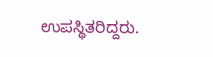ಉಪಸ್ಥಿತರಿದ್ದರು.